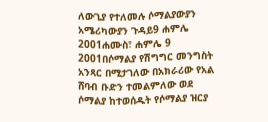ለውጊያ የተለመሉ ሶማልያውያን አሜሪካውያን ጉዳይ9 ሐምሌ 2001ሐሙስ፣ ሐምሌ 9 2001በሶማልያ የሽግግር መንግስት አንጻር በሚታገለው በአክራሪው የአል ሸባብ ቡድን ተመልምለው ወደ ሶማልያ ከተወሰዱት የሶማልያ ዝርያ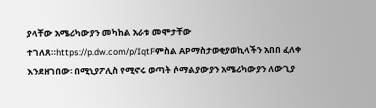ያላቸው አሜሪካውያን መካከል አራቱ መሞታቸው ተገለጸ።https://p.dw.com/p/IqtFምስል APማስታወቂያወኪላችን አበበ ፈለቀ እንደዘገበው፡ በሚኒያፖሊስ የሚኖሩ ወጣት ሶማልያውያን አሜሪካውያን ለውጊያ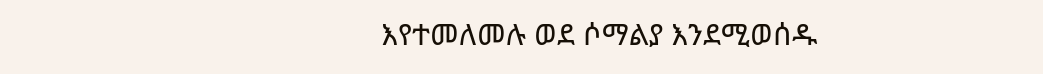እየተመለመሉ ወደ ሶማልያ እንደሚወሰዱ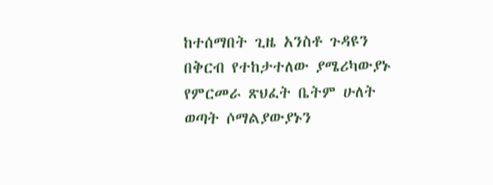ከተሰማበት ጊዜ አንስቶ ጉዳዩን በቅርብ የተከታተለው ያሜሪካውያኑ የምርመራ ጽህፈት ቤትም ሁለት ወጣት ሶማልያውያኑን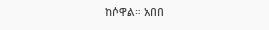ከሶዋል። አበበ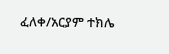ፈለቀ/አርያም ተክሌ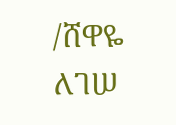/ሸዋዬ ለገሠ